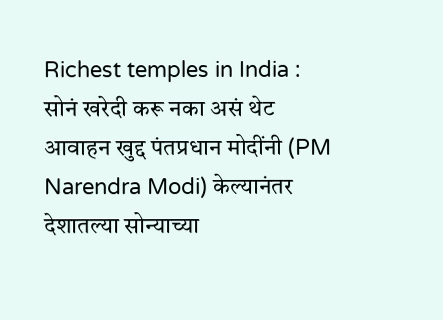Richest temples in India : सोनं खरेदी करू नका असं थेट आवाहन खुद्द पंतप्रधान मोदींनी (PM Narendra Modi) केल्यानंतर देशातल्या सोन्याच्या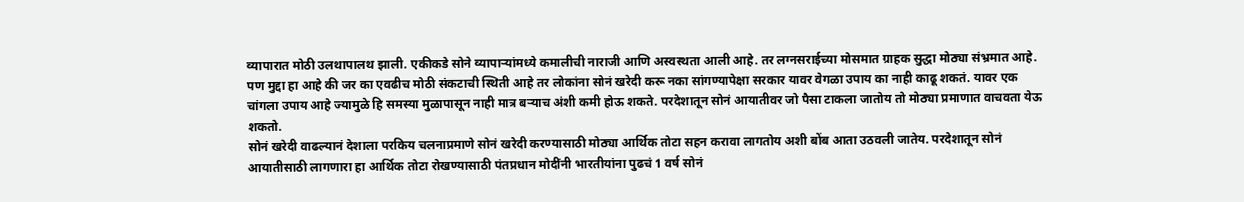व्यापारात मोठी उलथापालथ झाली. एकीकडे सोने व्यापाऱ्यांमध्ये कमालीची नाराजी आणि अस्वस्थता आली आहे. तर लग्नसराईच्या मोसमात ग्राहक सुद्धा मोठ्या संभ्रमात आहे. पण मुद्दा हा आहे की जर का एवढीच मोठी संकटाची स्थिती आहे तर लोकांना सोनं खरेदी करू नका सांगण्यापेक्षा सरकार यावर वेगळा उपाय का नाही काढू शकतं. यावर एक चांगला उपाय आहे ज्यामुळे हि समस्या मुळापासून नाही मात्र बऱ्याच अंशी कमी होऊ शकते. परदेशातून सोनं आयातीवर जो पैसा टाकला जातोय तो मोठ्या प्रमाणात वाचवता येऊ शकतो.
सोनं खरेदी वाढल्यानं देशाला परकिय चलनाप्रमाणे सोनं खरेदी करण्यासाठी मोठ्या आर्थिक तोटा सहन करावा लागतोय अशी बोंब आता उठवली जातेय. परदेशातून सोनं आयातीसाठी लागणारा हा आर्थिक तोटा रोखण्यासाठी पंतप्रधान मोदींनी भारतीयांना पुढचं 1 वर्ष सोनं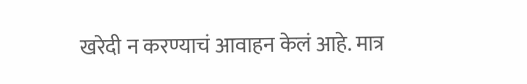खरेदी न करण्याचं आवाहन केलं आहे. मात्र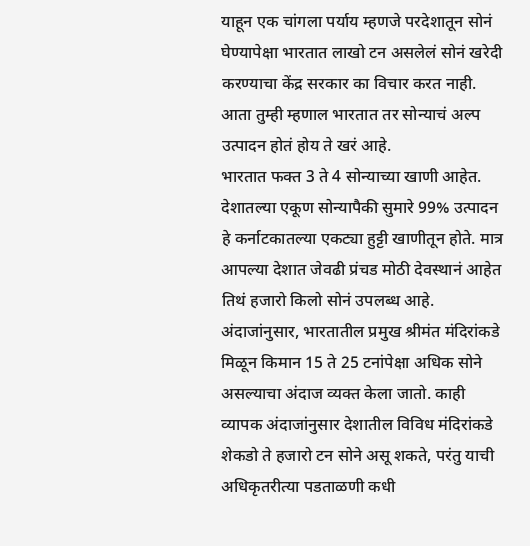याहून एक चांगला पर्याय म्हणजे परदेशातून सोनं घेण्यापेक्षा भारतात लाखो टन असलेलं सोनं खरेदी करण्याचा केंद्र सरकार का विचार करत नाही. आता तुम्ही म्हणाल भारतात तर सोन्याचं अल्प उत्पादन होतं होय ते खरं आहे.
भारतात फक्त 3 ते 4 सोन्याच्या खाणी आहेत. देशातल्या एकूण सोन्यापैकी सुमारे 99% उत्पादन हे कर्नाटकातल्या एकट्या हुट्टी खाणीतून होते. मात्र आपल्या देशात जेवढी प्रंचड मोठी देवस्थानं आहेत तिथं हजारो किलो सोनं उपलब्ध आहे. अंदाजांनुसार, भारतातील प्रमुख श्रीमंत मंदिरांकडे मिळून किमान 15 ते 25 टनांपेक्षा अधिक सोने असल्याचा अंदाज व्यक्त केला जातो. काही व्यापक अंदाजांनुसार देशातील विविध मंदिरांकडे शेकडो ते हजारो टन सोने असू शकते, परंतु याची अधिकृतरीत्या पडताळणी कधी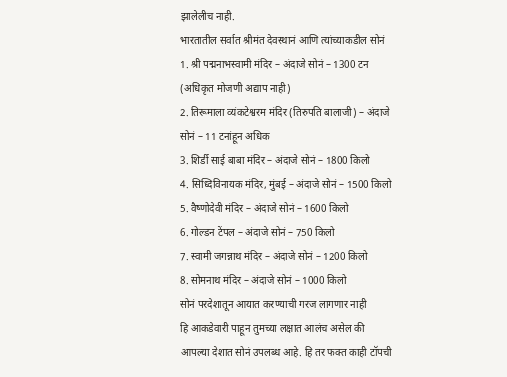झालेलीच नाही.
भारतातील सर्वात श्रीमंत देवस्थानं आणि त्यांच्याकडील सोनं
1. श्री पद्मनाभस्वामी मंदिर – अंदाजे सोनं – 1300 टन (अधिकृत मोजणी अद्याप नाही)
2. तिरूमाला व्यंकटेश्वरम मंदिर (तिरुपति बालाजी) – अंदाजे सोनं – 11 टनांहून अधिक
3. शिर्डी साई बाबा मंदिर – अंदाजे सोनं – 1800 किलो
4. सिध्दिविनायक मंदिर, मुंबई – अंदाजे सोनं – 1500 किलो
5. वैष्णोदेवी मंदिर – अंदाजे सोनं – 1600 किलो
6. गोल्डन टेंपल – अंदाजे सोनं – 750 किलो
7. स्वामी जगन्नाथ मंदिर – अंदाजे सोनं – 1200 किलो
8. सोमनाथ मंदिर – अंदाजे सोनं – 1000 किलो
सोनं परदेशातून आयात करण्याची गरज लागणार नाही
हि आकडेवारी पाहून तुमच्या लक्षात आलंच असेल की आपल्या देशात सोनं उपलब्ध आहे. हि तर फक्त काही टॉपची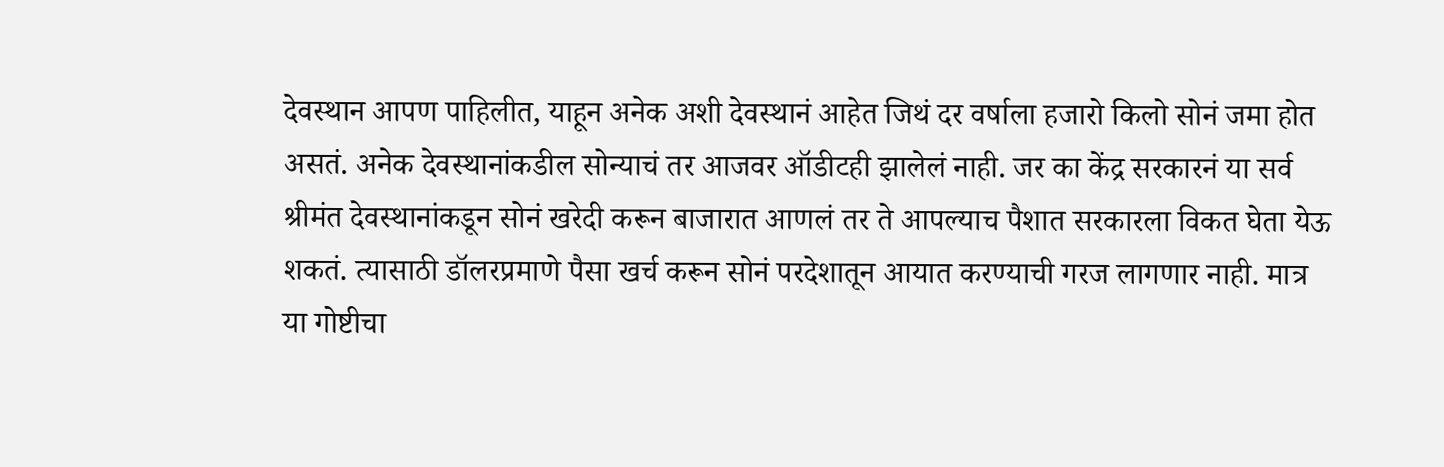देवस्थान आपण पाहिलीत, याहून अनेक अशी देवस्थानं आहेत जिथं दर वर्षाला हजारो किलो सोनं जमा होत असतं. अनेक देवस्थानांकडील सोन्याचं तर आजवर ऑडीटही झालेलं नाही. जर का केंद्र सरकारनं या सर्व श्रीमंत देवस्थानांकडून सोनं खरेदी करून बाजारात आणलं तर ते आपल्याच पैशात सरकारला विकत घेता येऊ शकतं. त्यासाठी डॉलरप्रमाणे पैसा खर्च करून सोनं परदेशातून आयात करण्याची गरज लागणार नाही. मात्र या गोष्टीचा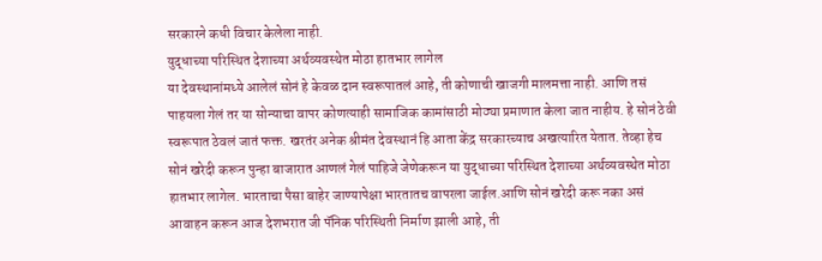सरकारने कधी विचार केलेला नाही.
युद्धाच्या परिस्थित देशाच्या अर्थव्यवस्थेत मोठा हातभार लागेल
या देवस्थानांमध्ये आलेलं सोनं हे केवळ दान स्वरूपातलं आहे, ती कोणाची खाजगी मालमत्ता नाही. आणि तसं पाहयला गेलं तर या सोन्याचा वापर कोणत्याही सामाजिक कामांसाठी मोठ्या प्रमाणात केला जात नाहीय. हे सोनं ठेवी स्वरूपात ठेवलं जातं फक्त. खरतंर अनेक श्रीमंत देवस्थानं हि आता केंद्र सरकारच्याच अखत्यारित येतात. तेव्हा हेच सोनं खरेदी करून पुन्हा बाजारात आणलं गेलं पाहिजे जेणेकरून या युद्धाच्या परिस्थित देशाच्या अर्थव्यवस्थेत मोठा हातभार लागेल. भारताचा पैसा बाहेर जाण्यापेक्षा भारतातच वापरला जाईल.आणि सोनं खरेदी करू नका असं आवाहन करून आज देशभरात जी पॅनिक परिस्थिती निर्माण झाली आहे, ती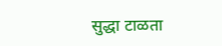सुद्धा टाळता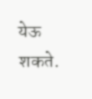येऊ शकते.